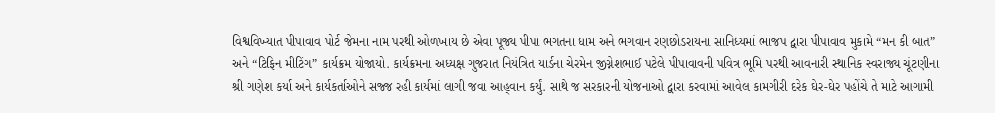વિશ્વવિખ્યાત પીપાવાવ પોર્ટ જેમના નામ પરથી ઓળખાય છે એવા પૂજ્ય પીપા ભગતના ધામ અને ભગવાન રણછોડરાયના સાનિધ્યમાં ભાજપ દ્વારા પીપાવાવ મુકામે “મન કી બાત” અને “ટિફિન મીટિંગ” કાર્યક્રમ યોજાયો. કાર્યક્રમના અધ્યક્ષ ગુજરાત નિયંત્રિત યાર્ડના ચેરમેન જીગ્નેશભાઈ પટેલે પીપાવાવની પવિત્ર ભૂમિ પરથી આવનારી સ્થાનિક સ્વરાજ્ય ચૂંટણીના શ્રી ગણેશ કર્યા અને કાર્યકર્તાઓને સજ્જ રહી કાર્યમાં લાગી જવા આહ્‌વાન કર્યું. સાથે જ સરકારની યોજનાઓ દ્વારા કરવામાં આવેલ કામગીરી દરેક ઘેર-ઘેર પહોંચે તે માટે આગામી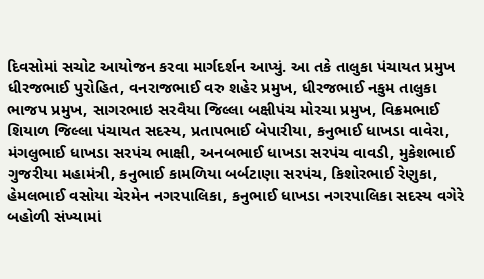દિવસોમાં સચોટ આયોજન કરવા માર્ગદર્શન આપ્યું. આ તકે તાલુકા પંચાયત પ્રમુખ ધીરજભાઈ પુરોહિત, વનરાજભાઈ વરુ શહેર પ્રમુખ, ધીરજભાઈ નકુમ તાલુકા ભાજપ પ્રમુખ, સાગરભાઇ સરવૈયા જિલ્લા બક્ષીપંચ મોરચા પ્રમુખ, વિક્રમભાઈ શિયાળ જિલ્લા પંચાયત સદસ્ય, પ્રતાપભાઈ બેપારીયા, કનુભાઈ ધાખડા વાવેરા, મંગલુભાઈ ધાખડા સરપંચ ભાક્ષી, અનબભાઈ ધાખડા સરપંચ વાવડી, મુકેશભાઈ ગુજરીયા મહામંત્રી, કનુભાઈ કામળિયા બર્બટાણા સરપંચ, કિશોરભાઈ રેણુકા, હેમલભાઈ વસોયા ચેરમેન નગરપાલિકા, કનુભાઈ ધાખડા નગરપાલિકા સદસ્ય વગેરે બહોળી સંખ્યામાં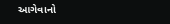આગેવાનો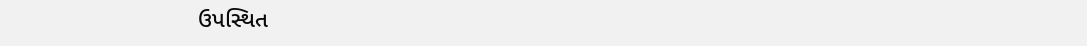ઉપસ્થિત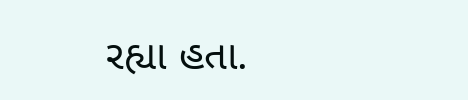રહ્યા હતા.